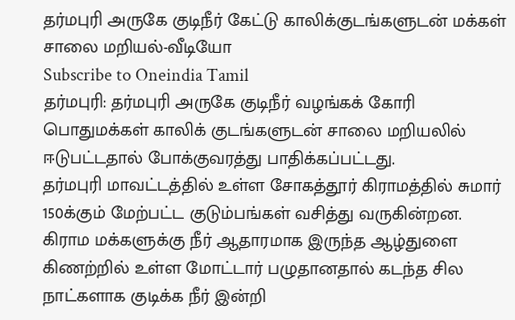தர்மபுரி அருகே குடிநீர் கேட்டு காலிக்குடங்களுடன் மக்கள் சாலை மறியல்-வீடியோ
Subscribe to Oneindia Tamil
தர்மபுரி: தர்மபுரி அருகே குடிநீர் வழங்கக் கோரி பொதுமக்கள் காலிக் குடங்களுடன் சாலை மறியலில் ஈடுபட்டதால் போக்குவரத்து பாதிக்கப்பட்டது.
தர்மபுரி மாவட்டத்தில் உள்ள சோகத்தூர் கிராமத்தில் சுமார் 150க்கும் மேற்பட்ட குடும்பங்கள் வசித்து வருகின்றன. கிராம மக்களுக்கு நீர் ஆதாரமாக இருந்த ஆழ்துளை கிணற்றில் உள்ள மோட்டார் பழுதானதால் கடந்த சில நாட்களாக குடிக்க நீர் இன்றி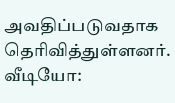அவதிப்படுவதாக தெரிவித்துள்ளனர்.
வீடியோ: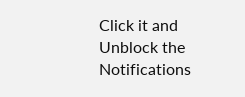Click it and Unblock the Notifications